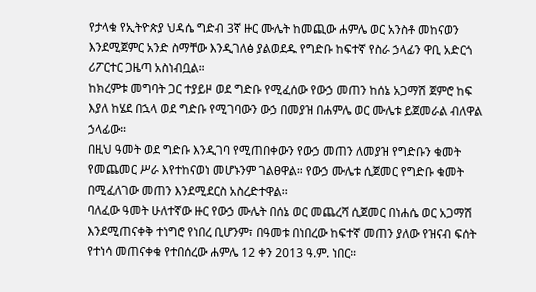የታላቁ የኢትዮጵያ ህዳሴ ግድብ 3ኛ ዙር ሙሌት ከመጪው ሐምሌ ወር አንስቶ መከናወን እንደሚጀምር አንድ ስማቸው እንዲገለፅ ያልወደዱ የግድቡ ከፍተኛ የስራ ኃላፊን ዋቢ አድርጎ ሪፖርተር ጋዜጣ አስነብቧል።
ከክረምቱ መግባት ጋር ተያይዞ ወደ ግድቡ የሚፈሰው የውኃ መጠን ከሰኔ አጋማሽ ጀምሮ ከፍ እያለ ከሄደ በኋላ ወደ ግድቡ የሚገባውን ውኃ በመያዝ በሐምሌ ወር ሙሌቱ ይጀመራል ብለዋል ኃላፊው።
በዚህ ዓመት ወደ ግድቡ እንዲገባ የሚጠበቀውን የውኃ መጠን ለመያዝ የግድቡን ቁመት የመጨመር ሥራ እየተከናወነ መሆኑንም ገልፀዋል። የውኃ ሙሌቱ ሲጀመር የግድቡ ቁመት በሚፈለገው መጠን እንደሚደርስ አስረድተዋል፡፡
ባለፈው ዓመት ሁለተኛው ዙር የውኃ ሙሌት በሰኔ ወር መጨረሻ ሲጀመር በነሐሴ ወር አጋማሽ እንደሚጠናቀቅ ተነግሮ የነበረ ቢሆንም፣ በዓመቱ በነበረው ከፍተኛ መጠን ያለው የዝናብ ፍሰት የተነሳ መጠናቀቁ የተበሰረው ሐምሌ 12 ቀን 2013 ዓ.ም. ነበር።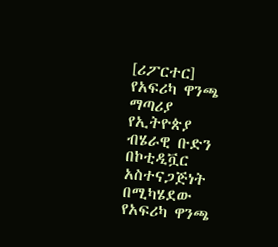[ሪፖርተር]
የአፍሪካ ዋንጫ ማጣሪያ
የኢትዮጵያ ብሄራዊ ቡድን በኮቲዲቯር አስተናጋጅነት በሚካሄደው የአፍሪካ ዋንጫ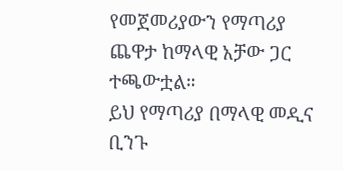የመጀመሪያውን የማጣሪያ ጨዋታ ከማላዊ አቻው ጋር ተጫውቷል።
ይህ የማጣሪያ በማላዊ መዲና ቢንጉ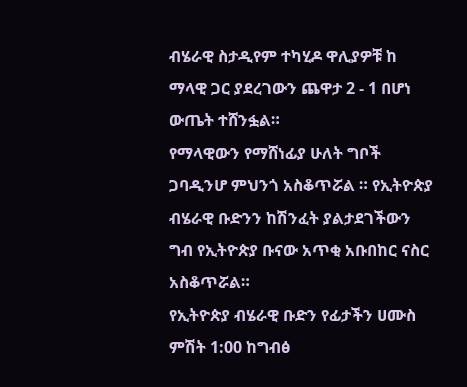ብሄራዊ ስታዲየም ተካሂዶ ዋሊያዎቹ ከ ማላዊ ጋር ያደረገውን ጨዋታ 2 - 1 በሆነ ውጤት ተሸንፏል።
የማላዊውን የማሸነፊያ ሁለት ግቦች ጋባዲንሆ ምህንጎ አስቆጥሯል ። የኢትዮጵያ ብሄራዊ ቡድንን ከሽንፈት ያልታደገችውን ግብ የኢትዮጵያ ቡናው አጥቂ አቡበከር ናስር አስቆጥሯል።
የኢትዮጵያ ብሄራዊ ቡድን የፊታችን ሀሙስ ምሽት 1:00 ከግብፅ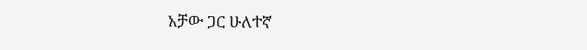አቻው ጋር ሁለተኛ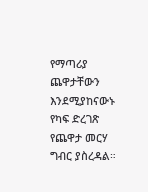የማጣሪያ ጨዋታቸውን እንደሚያከናውኑ የካፍ ድረገጽ የጨዋታ መርሃ ግብር ያስረዳል።